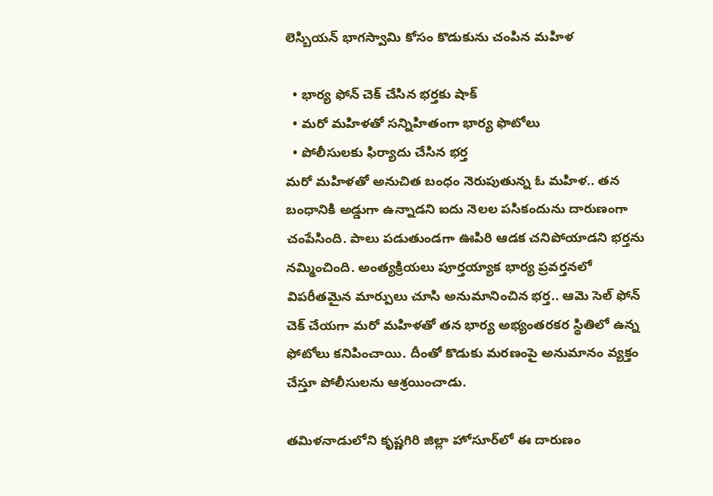లెస్బియన్ భాగస్వామి కోసం కొడుకును చంపిన మహిళ

  • భార్య ఫోన్ చెక్ చేసిన భర్తకు షాక్
  • మరో మహిళతో సన్నిహితంగా భార్య ఫొటోలు
  • పోలీసులకు ఫిర్యాదు చేసిన భర్త
మరో మహిళతో అనుచిత బంధం నెరుపుతున్న ఓ మహిళ.. తన బంధానికి అడ్డుగా ఉన్నాడని ఐదు నెలల పసికందును దారుణంగా చంపేసింది. పాలు పడుతుండగా ఊపిరి ఆడక చనిపోయాడని భర్తను నమ్మించింది. అంత్యక్రియలు పూర్తయ్యాక భార్య ప్రవర్తనలో విపరీతమైన మార్పులు చూసి అనుమానించిన భర్త.. ఆమె సెల్ ఫోన్ చెక్ చేయగా మరో మహిళతో తన భార్య అభ్యంతరకర స్థితిలో ఉన్న ఫోటోలు కనిపించాయి. దీంతో కొడుకు మరణంపై అనుమానం వ్యక్తం చేస్తూ పోలీసులను ఆశ్రయించాడు.

తమిళనాడులోని కృష్ణగిరి జిల్లా హోసూర్‌లో ఈ దారుణం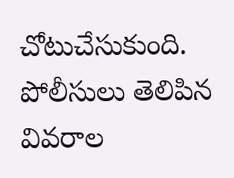చోటుచేసుకుంది. పోలీసులు తెలిపిన వివరాల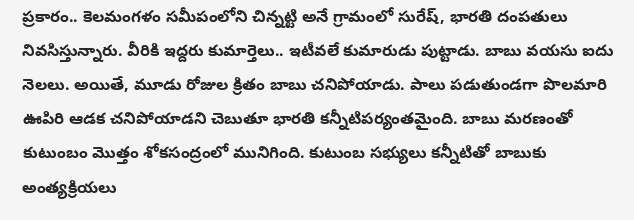ప్రకారం.. కెలమంగళం సమీపంలోని చిన్నట్టి అనే గ్రామంలో సురేష్‌, భారతి దంపతులు నివసిస్తున్నారు. వీరికి ఇద్దరు కుమార్తెలు.. ఇటీవలే కుమారుడు పుట్టాడు. బాబు వయసు ఐదు నెలలు. అయితే, మూడు రోజుల క్రితం బాబు చనిపోయాడు. పాలు పడుతుండగా పొలమారి ఊపిరి ఆడక చనిపోయాడని చెబుతూ భారతి కన్నీటిపర్యంతమైంది. బాబు మరణంతో కుటుంబం మొత్తం శోకసంద్రంలో మునిగింది. కుటుంబ సభ్యులు కన్నీటితో బాబుకు అంత్యక్రియలు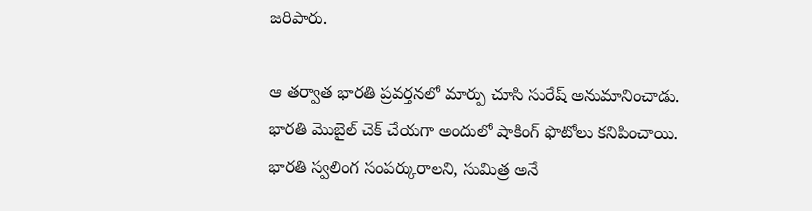జరిపారు.

ఆ తర్వాత భారతి ప్రవర్తనలో మార్పు చూసి సురేష్‌ అనుమానించాడు. భారతి మొబైల్ చెక్ చేయగా అందులో షాకింగ్ ఫొటోలు కనిపించాయి. భారతి స్వలింగ సంపర్కురాలని, సుమిత్ర అనే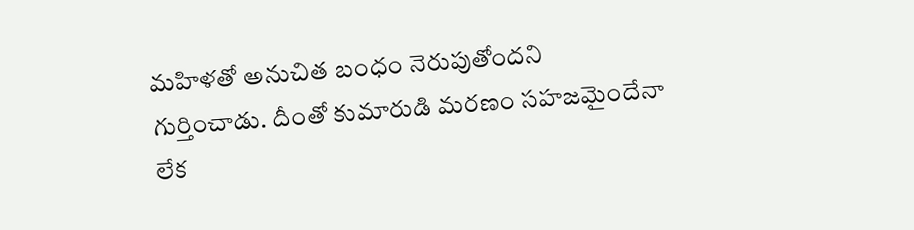మహిళతో అనుచిత బంధం నెరుపుతోందని గుర్తించాడు. దీంతో కుమారుడి మరణం సహజమైందేనా లేక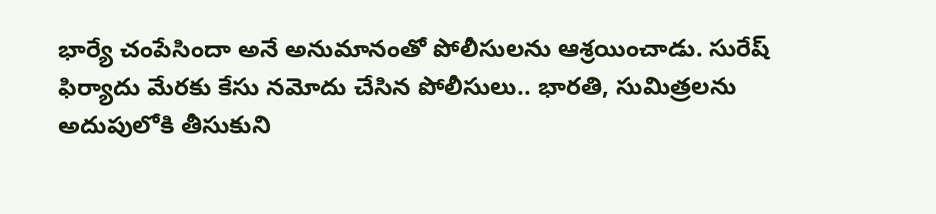భార్యే చంపేసిందా అనే అనుమానంతో పోలీసులను ఆశ్రయించాడు. సురేష్ ఫిర్యాదు మేరకు కేసు నమోదు చేసిన పోలీసులు.. భారతి, సుమిత్రలను అదుపులోకి తీసుకుని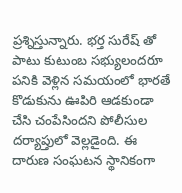ప్రశ్నిస్తున్నారు. భర్త సురేష్ తో పాటు కుటుంబ సభ్యులందరూ పనికి వెళ్లిన సమయంలో భారతే కొడుకును ఊపిరి ఆడకుండా చేసి చంపేసిందని పోలీసుల దర్యాప్తులో వెల్లడైంది. ఈ దారుణ సంఘటన స్థానికంగా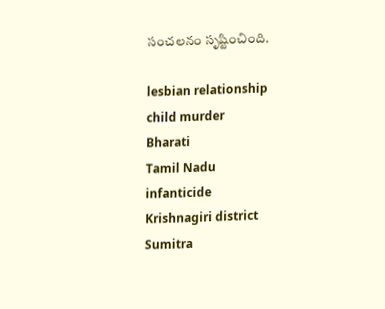సంచలనం సృష్టించింది.

lesbian relationship
child murder
Bharati
Tamil Nadu
infanticide
Krishnagiri district
Sumitra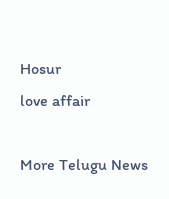Hosur
love affair

More Telugu News